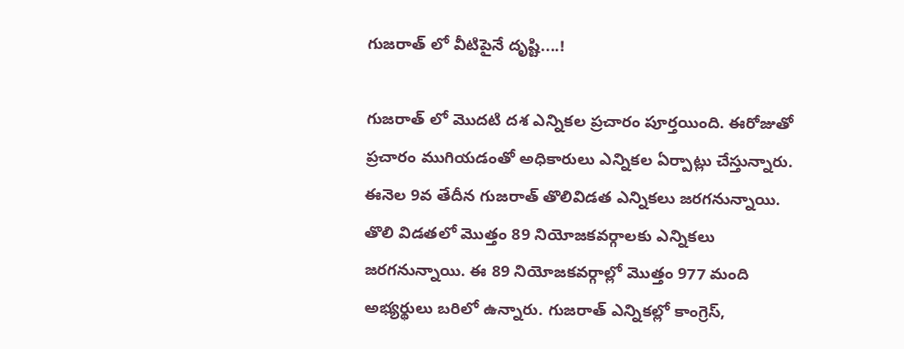గుజరాత్ లో వీటిపైనే దృష్టి....!

గుజరాత్ లో మొదటి దశ ఎన్నికల ప్రచారం పూర్తయింది. ఈరోజుతో ప్రచారం ముగియడంతో అధికారులు ఎన్నికల ఏర్పాట్లు చేస్తున్నారు. ఈనెల 9వ తేదీన గుజరాత్ తొలివిడత ఎన్నికలు జరగనున్నాయి. తొలి విడతలో మొత్తం 89 నియోజకవర్గాలకు ఎన్నికలు జరగనున్నాయి. ఈ 89 నియోజకవర్గాల్లో మొత్తం 977 మంది అభ్యర్థులు బరిలో ఉన్నారు. గుజరాత్ ఎన్నికల్లో కాంగ్రెస్,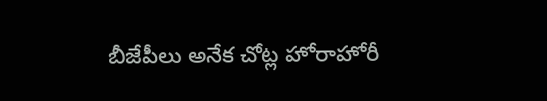బీజేపీలు అనేక చోట్ల హోరాహోరీ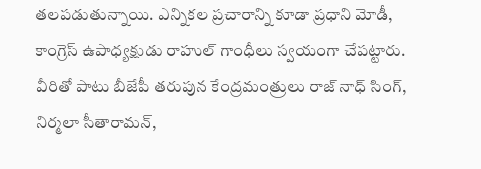తలపడుతున్నాయి. ఎన్నికల ప్రచారాన్ని కూడా ప్రధాని మోడీ, కాంగ్రెస్ ఉపాధ్యక్షుడు రాహుల్ గాంధీలు స్వయంగా చేపట్టారు. వీరితో పాటు బీజేపీ తరుపున కేంద్రమంత్రులు రాజ్ నాధ్ సింగ్, నిర్మలా సీతారామన్,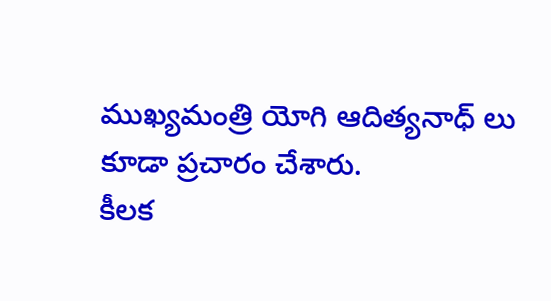ముఖ్యమంత్రి యోగి ఆదిత్యనాధ్ లు కూడా ప్రచారం చేశారు.
కీలక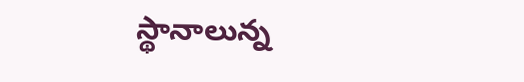స్థానాలున్న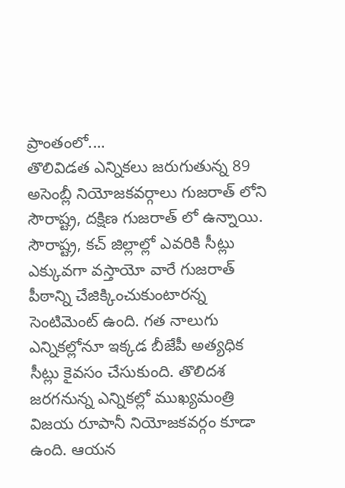ప్రాంతంలో....
తొలివిడత ఎన్నికలు జరుగుతున్న 89 అసెంబ్లీ నియోజకవర్గాలు గుజరాత్ లోని సౌరాష్ట్ర, దక్షిణ గుజరాత్ లో ఉన్నాయి. సౌరాష్ట్ర, కచ్ జిల్లాల్లో ఎవరికి సీట్లు ఎక్కువగా వస్తాయో వారే గుజరాత్ పీఠాన్ని చేజిక్కించుకుంటారన్న సెంటిమెంట్ ఉంది. గత నాలుగు ఎన్నికల్లోనూ ఇక్కడ బీజేపీ అత్యధిక సీట్లు కైవసం చేసుకుంది. తొలిదశ జరగనున్న ఎన్నికల్లో ముఖ్యమంత్రి విజయ రూపానీ నియోజకవర్గం కూడా ఉంది. ఆయన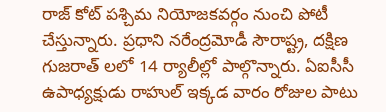రాజ్ కోట్ పశ్చిమ నియోజకవర్గం నుంచి పోటీ చేస్తున్నారు. ప్రధాని నరేంద్రమోడీ సౌరాష్ట్ర, దక్షిణ గుజరాత్ లలో 14 ర్యాలీల్లో పాల్గొన్నారు. ఏఐసీసీ ఉపాధ్యక్షుడు రాహుల్ ఇక్కడ వారం రోజుల పాటు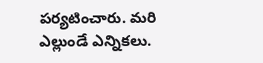పర్యటించారు. మరి ఎల్లుండే ఎన్నికలు.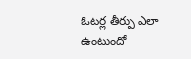ఓటర్ల తీర్పు ఎలా ఉంటుందో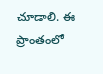చూడాలి. ఈ ప్రాంతంలో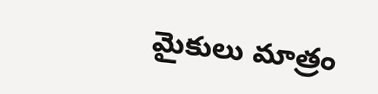మైకులు మాత్రం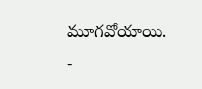మూగవోయాయి.
-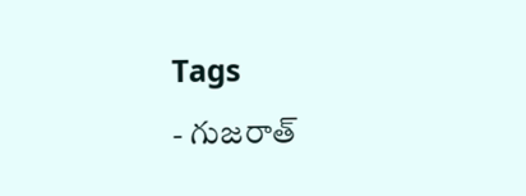Tags
- గుజరాత్